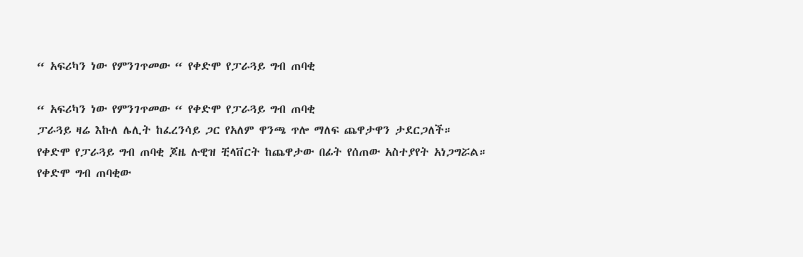“ አፍሪካን ነው የምንገጥመው “ የቀድሞ የፓራጓይ ግብ ጠባቂ

“ አፍሪካን ነው የምንገጥመው “ የቀድሞ የፓራጓይ ግብ ጠባቂ
ፓራጓይ ዛሬ እኩለ ሌሊት ከፈረንሳይ ጋር የአለም ዋንጫ ጥሎ ማለፍ ጨዋታዋን ታደርጋለች።
የቀድሞ የፓራጓይ ግብ ጠባቂ ጆዜ ሉዊዝ ቺላቨርት ከጨዋታው በፊት የሰጠው አስተያየት አነጋግሯል።
የቀድሞ ግብ ጠባቂው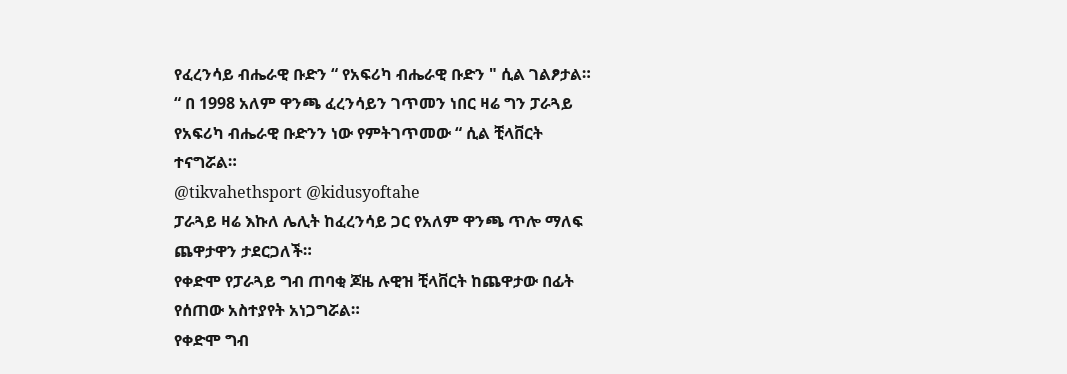የፈረንሳይ ብሔራዊ ቡድን “ የአፍሪካ ብሔራዊ ቡድን " ሲል ገልፆታል።
“ በ 1998 አለም ዋንጫ ፈረንሳይን ገጥመን ነበር ዛሬ ግን ፓራጓይ የአፍሪካ ብሔራዊ ቡድንን ነው የምትገጥመው “ ሲል ቺላቨርት ተናግሯል።
@tikvahethsport @kidusyoftahe
ፓራጓይ ዛሬ እኩለ ሌሊት ከፈረንሳይ ጋር የአለም ዋንጫ ጥሎ ማለፍ ጨዋታዋን ታደርጋለች።
የቀድሞ የፓራጓይ ግብ ጠባቂ ጆዜ ሉዊዝ ቺላቨርት ከጨዋታው በፊት የሰጠው አስተያየት አነጋግሯል።
የቀድሞ ግብ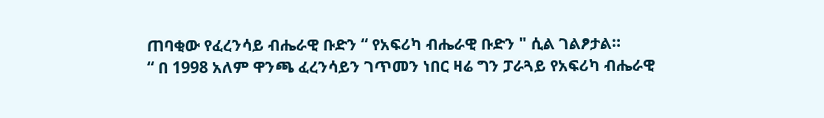ጠባቂው የፈረንሳይ ብሔራዊ ቡድን “ የአፍሪካ ብሔራዊ ቡድን " ሲል ገልፆታል።
“ በ 1998 አለም ዋንጫ ፈረንሳይን ገጥመን ነበር ዛሬ ግን ፓራጓይ የአፍሪካ ብሔራዊ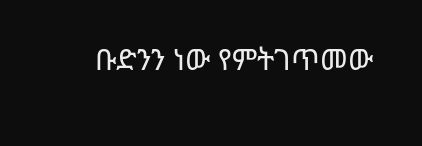ቡድንን ነው የምትገጥመው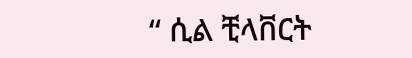“ ሲል ቺላቨርት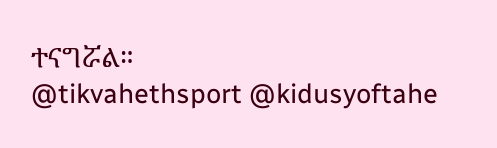ተናግሯል።
@tikvahethsport @kidusyoftahe